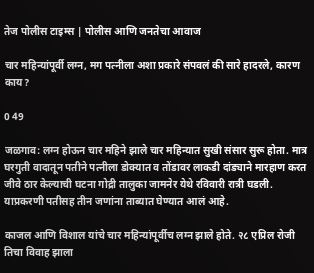तेज पोलीस टाइम्स | पोलीस आणि जनतेचा आवाज

चार महिन्यांपूर्वी लग्न, मग पत्नीला अशा प्रकारे संपवलं की सारे हादरले, कारण काय?

0 49

जळगाव: लग्न होऊन चार महिने झाले चार महिन्यात सुखी संसार सुरू होता. मात्र घरगुती वादातून पतीने पत्नीला डोक्यात व तोंडावर लाकडी दांड्याने मारहाण करत जीवे ठार केल्याची घटना गोद्री तालुका जामनेर येथे रविवारी रात्री घडली. याप्रकरणी पतीसह तीन जणांना ताब्यात घेण्यात आलं आहे.

काजल आणि विशाल यांचे चार महिन्यांपूर्वीच लग्न झाले होते. २८ एप्रिल रोजी तिचा विवाह झाला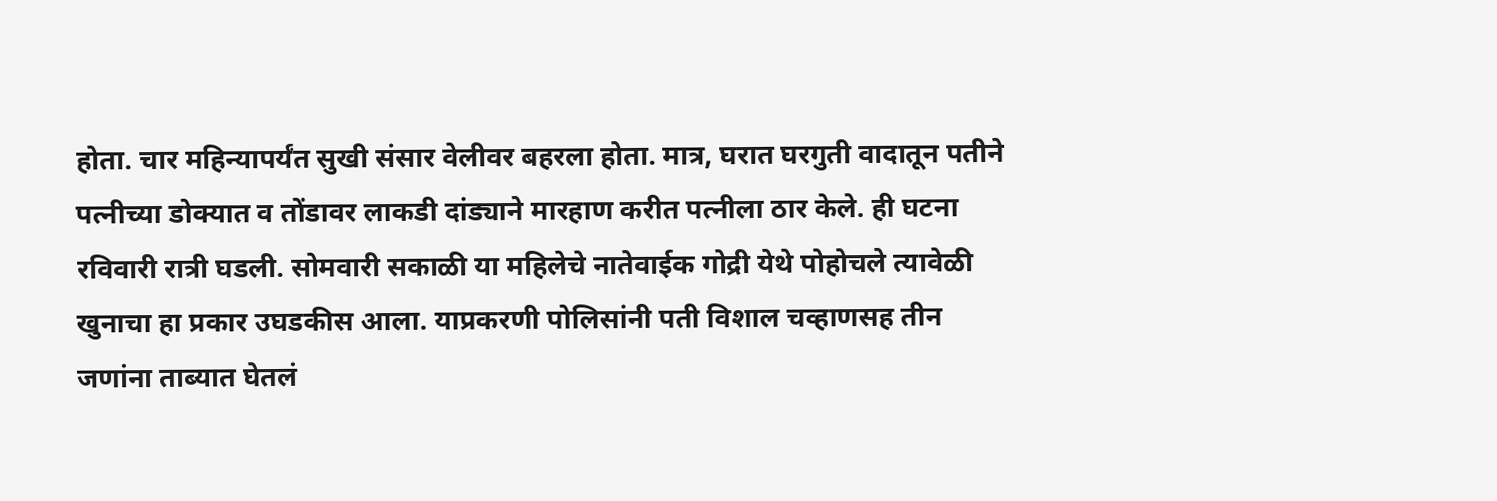होता. चार महिन्यापर्यंत सुखी संसार वेलीवर बहरला होता. मात्र, घरात घरगुती वादातून पतीने पत्नीच्या डोक्यात व तोंडावर लाकडी दांड्याने मारहाण करीत पत्नीला ठार केले. ही घटना रविवारी रात्री घडली. सोमवारी सकाळी या महिलेचे नातेवाईक गोद्री येथे पोहोचले त्यावेळी खुनाचा हा प्रकार उघडकीस आला. याप्रकरणी पोलिसांनी पती विशाल चव्हाणसह तीन जणांना ताब्यात घेतलं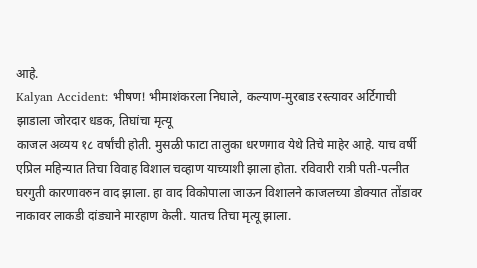आहे.
Kalyan Accident: भीषण! भीमाशंकरला निघाले, कल्याण-मुरबाड रस्त्यावर अर्टिगाची झाडाला जोरदार धडक, तिघांचा मृत्यू
काजल अव्यय १८ वर्षांची होती. मुसळी फाटा तालुका धरणगाव येथे तिचे माहेर आहे. याच वर्षी एप्रिल महिन्यात तिचा विवाह विशाल चव्हाण याच्याशी झाला होता. रविवारी रात्री पती-पत्नीत घरगुती कारणावरुन वाद झाला. हा वाद विकोपाला जाऊन विशालने काजलच्या डोक्यात तोंडावर नाकावर लाकडी दांड्याने मारहाण केली. यातच तिचा मृत्यू झाला.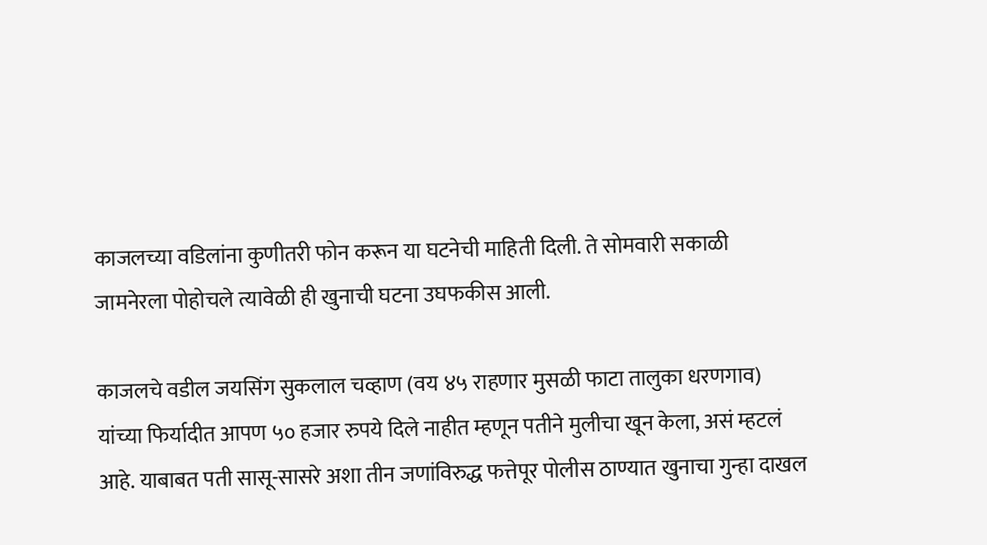काजलच्या वडिलांना कुणीतरी फोन करून या घटनेची माहिती दिली. ते सोमवारी सकाळी जामनेरला पोहोचले त्यावेळी ही खुनाची घटना उघफकीस आली.

काजलचे वडील जयसिंग सुकलाल चव्हाण (वय ४५ राहणार मुसळी फाटा तालुका धरणगाव) यांच्या फिर्यादीत आपण ५० हजार रुपये दिले नाहीत म्हणून पतीने मुलीचा खून केला, असं म्हटलं आहे. याबाबत पती सासू-सासरे अशा तीन जणांविरुद्ध फत्तेपूर पोलीस ठाण्यात खुनाचा गुन्हा दाखल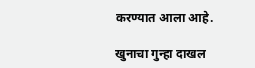करण्यात आला आहे.

खुनाचा गुन्हा दाखल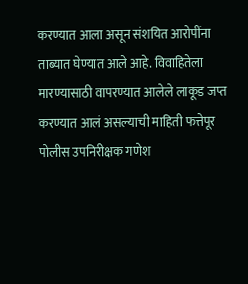करण्यात आला असून संशयित आरोपींना ताब्यात घेण्यात आले आहे. विवाहितेला मारण्यासाठी वापरण्यात आलेले लाकूड जप्त करण्यात आलं असल्याची माहिती फत्तेपूर पोलीस उपनिरीक्षक गणेश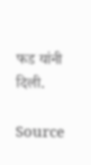फड यांनी दिली.

Source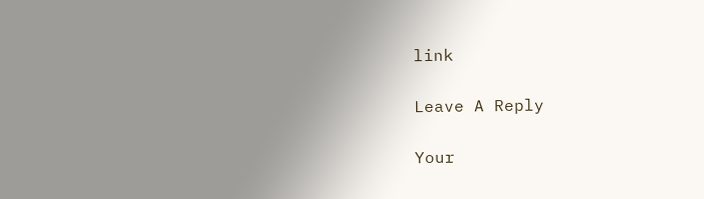link

Leave A Reply

Your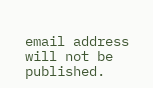email address will not be published.